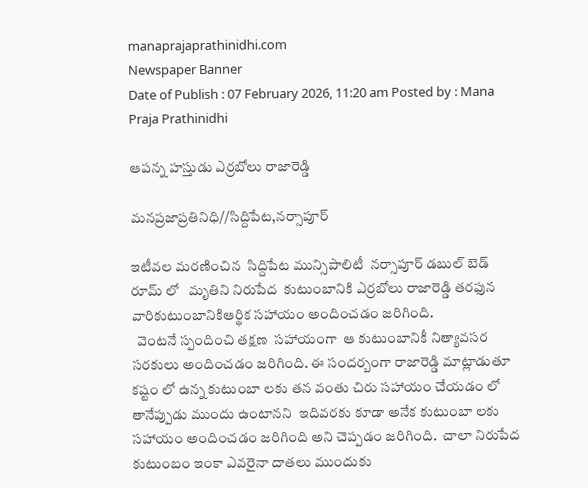manaprajaprathinidhi.com
Newspaper Banner
Date of Publish : 07 February 2026, 11:20 am Posted by : Mana Praja Prathinidhi

ఆపన్న హస్తుడు ఎర్రబోలు రాజారెడ్డి

మనప్రజాప్రతినిధి//సిద్దిపేట,నర్సాపూర్

ఇటీవల మరణించిన  సిద్దిపేట మున్సిపాలిటీ  నర్సాపూర్ డబుల్ బెడ్ రూమ్ లో   మృతిని నిరుపేద  కుటుంబానికి ఎర్రబోలు రాజారెడ్డి తరఫున వారికుటుంబానికిఆర్థిక సహాయం అందించడం జరిగింది.
  వెంటనే స్పందించి తక్షణ  సహాయంగా  ఆ కుటుంబానికీ నిత్యావసర సరకులు అందించడం జరిగింది. ఈ సందర్బంగా రాజారెడ్డి మాట్లాడుతూ కష్టం లో ఉన్న కుటుంబా లకు తన వంతు చిరు సహాయం చేయడం లో తానేప్పుడు ముందు ఉంటానని  ఇదివరకు కూడా అనేక కుటుంబా లకు సహాయం అందించడం జరిగింది అని చెప్పడం జరిగింది.  చాలా నిరుపేద కుటుంబం ఇంకా ఎవరైనా దాతలు ముందుకు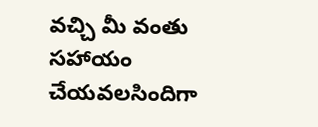వచ్చి మీ వంతు సహాయం చేయవలసిందిగా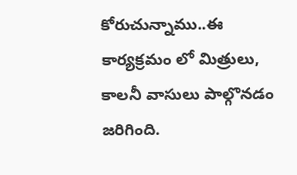కోరుచున్నాము..ఈ కార్యక్రమం లో మిత్రులు, కాలనీ వాసులు పాల్గొనడం జరిగింది.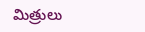మిత్రులు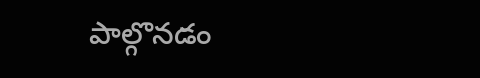పాల్గొనడం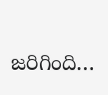జరిగింది…